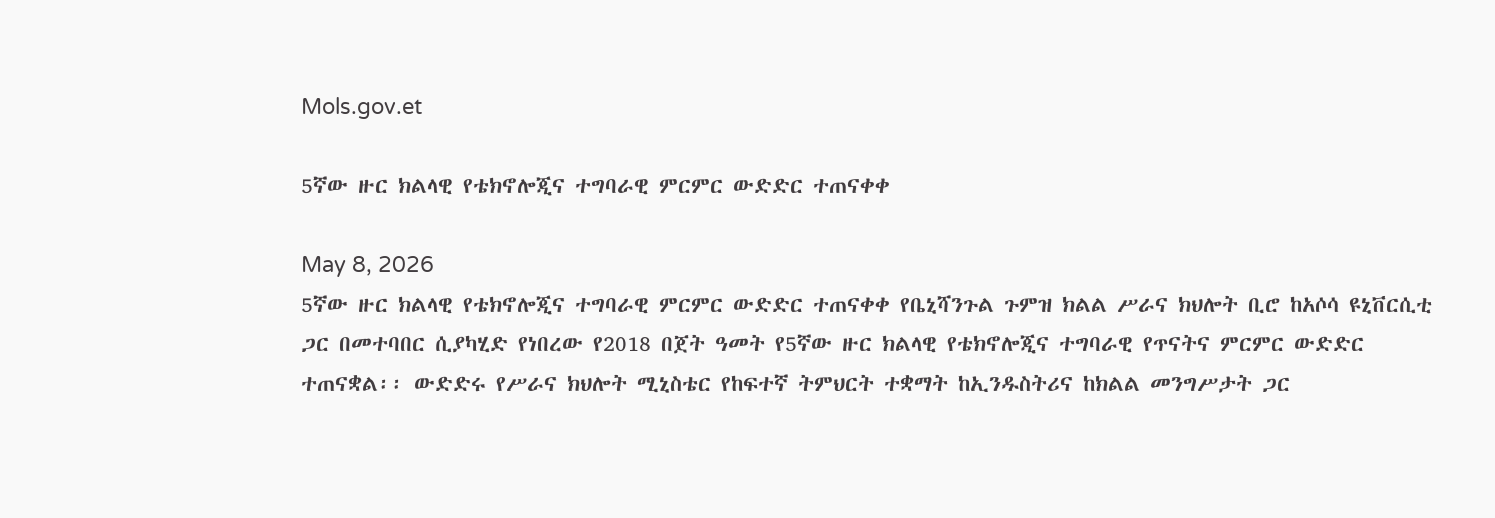Mols.gov.et

5ኛው ዙር ክልላዊ የቴክኖሎጂና ተግባራዊ ምርምር ውድድር ተጠናቀቀ

May 8, 2026
5ኛው ዙር ክልላዊ የቴክኖሎጂና ተግባራዊ ምርምር ውድድር ተጠናቀቀ የቤኒሻንጉል ጉምዝ ክልል ሥራና ክህሎት ቢሮ ከአሶሳ ዩኒቨርሲቲ ጋር በመተባበር ሲያካሂድ የነበረው የ2018 በጀት ዓመት የ5ኛው ዙር ክልላዊ የቴክኖሎጂና ተግባራዊ የጥናትና ምርምር ውድድር ተጠናቋል፡፡ ውድድሩ የሥራና ክህሎት ሚኒስቴር የከፍተኛ ትምህርት ተቋማት ከኢንዱስትሪና ከክልል መንግሥታት ጋር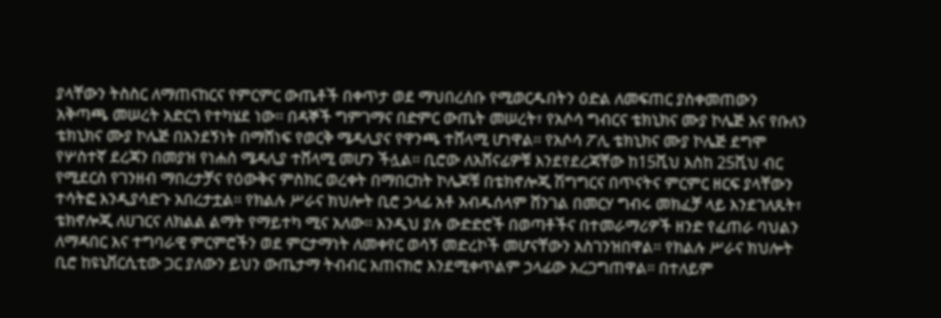ያላቸውን ትስስር ለማጠናከርና የምርምር ውጤቶች በቀጥታ ወደ ማህበረሰቡ የሚወርዱበትን ዕድል ለመፍጠር ያስቀመጠውን አቅጣጫ መሠረት አድርጎ የተካሄደ ነው፡፡ በዳኞች ግምገማና በድምር ውጤት መሠረት፣ የአሶሳ ግብርና ቴክኒክና ሙያ ኮሌጅ እና የቡለን ቴክኒክና ሙያ ኮሌጅ በአንደኝነት በማሸነፍ የወርቅ ሜዳሊያና የዋንጫ ተሸላሚ ሆነዋል፡፡ የአሶሳ ፖሊ ቴክኒክና ሙያ ኮሌጅ ደግሞ የሦስተኛ ደረጃን በመያዝ የነሐስ ሜዳሊያ ተሸላሚ መሆን ችሏል፡፡ ቢሮው ለአሸናፊዎቹ እንደየደረጃቸው ከ15ሺህ እስከ 25ሺህ ብር የሚደርስ የገንዘብ ማበረታቻና የዕውቅና ምስክር ወረቀት በማበርከት ኮሌጆቹ በቴክኖሎጂ ሽግግርና በጥናትና ምርምር ዘርፍ ያላቸውን ተሳትፎ እንዲያሳድጉ አበረታቷል፡፡ የክልሉ ሥራና ክህሎት ቢሮ ኃላፊ አቶ አብዱሰላም ሸንገል በመርሃ ግብሩ መክፈቻ ላይ እንደገለጹት፣ ቴክኖሎጂ ለሀገርና ለክልል ልማት የማይተካ ሚና አለው፡፡ እንዲህ ያሉ ውድድሮች በወጣቶችና በተመራማሪዎች ዘንድ የፈጠራ ባህልን ለማዳበር እና ተግባራዊ ምርምሮችን ወደ ምርታማነት ለመቀየር ወሳኝ መድረኮች መሆናቸውን አስገንዝበዋል፡፡ የክልሉ ሥራና ክህሎት ቢሮ ከዩኒቨርሲቲው ጋር ያለውን ይህን ውጤታማ ትብብር አጠናክሮ እንደሚቀጥልም ኃላፊው አረጋግጠዋል። በተለይም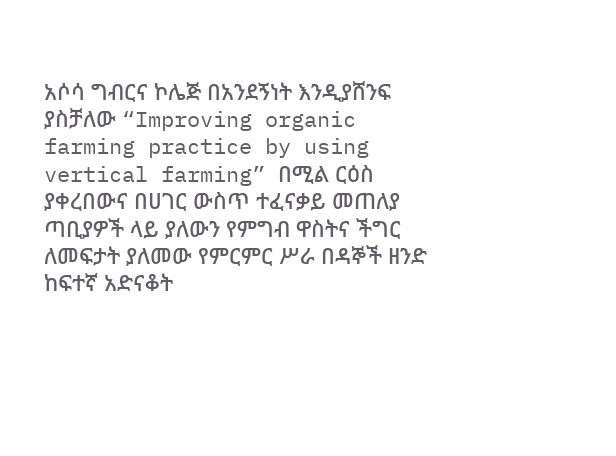አሶሳ ግብርና ኮሌጅ በአንደኝነት እንዲያሸንፍ ያስቻለው “Improving organic farming practice by using vertical farming” በሚል ርዕስ ያቀረበውና በሀገር ውስጥ ተፈናቃይ መጠለያ ጣቢያዎች ላይ ያለውን የምግብ ዋስትና ችግር ለመፍታት ያለመው የምርምር ሥራ በዳኞች ዘንድ ከፍተኛ አድናቆት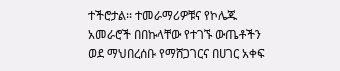ተችሮታል፡፡ ተመራማሪዎቹና የኮሌጁ አመራሮች በበኩላቸው የተገኙ ውጤቶችን ወደ ማህበረሰቡ የማሸጋገርና በሀገር አቀፍ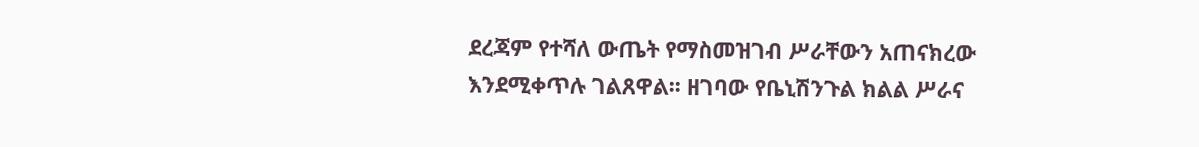ደረጃም የተሻለ ውጤት የማስመዝገብ ሥራቸውን አጠናክረው እንደሚቀጥሉ ገልጸዋል፡፡ ዘገባው የቤኒሽንጉል ክልል ሥራና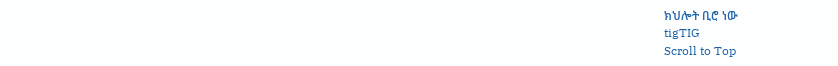ክህሎት ቢሮ ነው
tigTIG
Scroll to Top